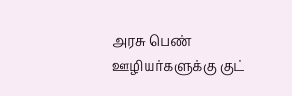அரசு பெண் ஊழியர்களுக்கு குட்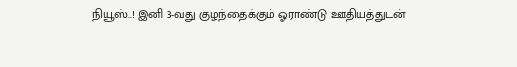நியூஸ்..! இனி 3-வது குழந்தைக்கும் ஓராண்டு ஊதியத்துடன்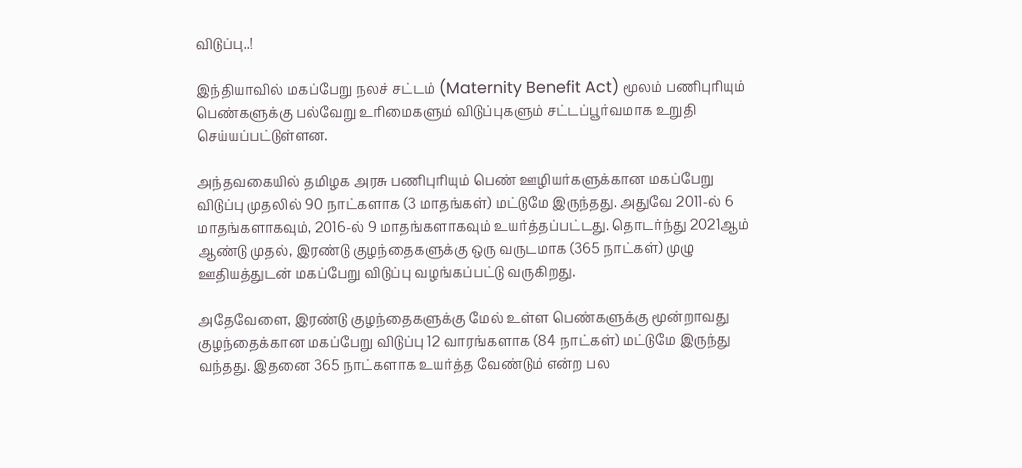விடுப்பு..!

இந்தியாவில் மகப்பேறு நலச் சட்டம் (Maternity Benefit Act) மூலம் பணிபுரியும் பெண்களுக்கு பல்வேறு உரிமைகளும் விடுப்புகளும் சட்டப்பூர்வமாக உறுதி செய்யப்பட்டுள்ளன.

அந்தவகையில் தமிழக அரசு பணிபுரியும் பெண் ஊழியர்களுக்கான மகப்பேறு விடுப்பு முதலில் 90 நாட்களாக (3 மாதங்கள்) மட்டுமே இருந்தது. அதுவே 2011-ல் 6 மாதங்களாகவும், 2016-ல் 9 மாதங்களாகவும் உயர்த்தப்பட்டது. தொடர்ந்து 2021ஆம் ஆண்டு முதல், இரண்டு குழந்தைகளுக்கு ஒரு வருடமாக (365 நாட்கள்) முழு ஊதியத்துடன் மகப்பேறு விடுப்பு வழங்கப்பட்டு வருகிறது.

அதேவேளை, இரண்டு குழந்தைகளுக்கு மேல் உள்ள பெண்களுக்கு மூன்றாவது குழந்தைக்கான மகப்பேறு விடுப்பு 12 வாரங்களாக (84 நாட்கள்) மட்டுமே இருந்து வந்தது. இதனை 365 நாட்களாக உயர்த்த வேண்டும் என்ற பல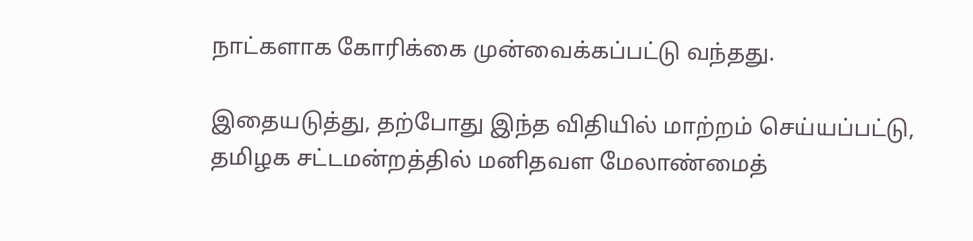நாட்களாக கோரிக்கை முன்வைக்கப்பட்டு வந்தது.

இதையடுத்து, தற்போது இந்த விதியில் மாற்றம் செய்யப்பட்டு, தமிழக சட்டமன்றத்தில் மனிதவள மேலாண்மைத்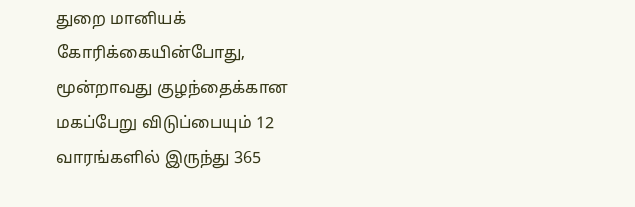துறை மானியக் கோரிக்கையின்போது, மூன்றாவது குழந்தைக்கான மகப்பேறு விடுப்பையும் 12 வாரங்களில் இருந்து 365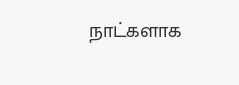நாட்களாக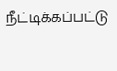நீட்டிக்கப்பட்டு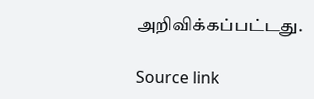அறிவிக்கப்பட்டது.

Source link